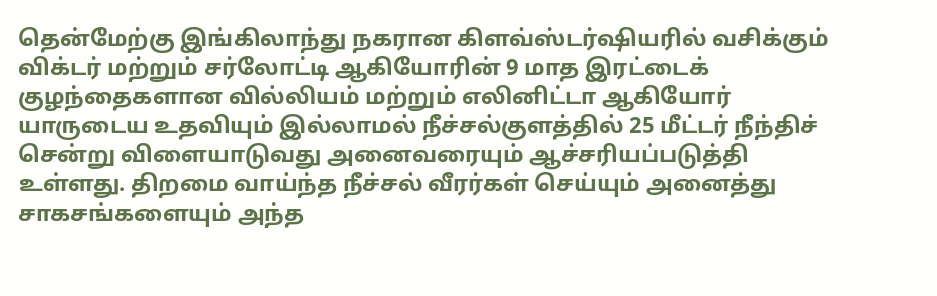தென்மேற்கு இங்கிலாந்து நகரான கிளவ்ஸ்டர்ஷியரில் வசிக்கும் விக்டர் மற்றும் சர்லோட்டி ஆகியோரின் 9 மாத இரட்டைக் குழந்தைகளான வில்லியம் மற்றும் எலினிட்டா ஆகியோர் யாருடைய உதவியும் இல்லாமல் நீச்சல்குளத்தில் 25 மீட்டர் நீந்திச் சென்று விளையாடுவது அனைவரையும் ஆச்சரியப்படுத்தி உள்ளது. திறமை வாய்ந்த நீச்சல் வீரர்கள் செய்யும் அனைத்து சாகசங்களையும் அந்த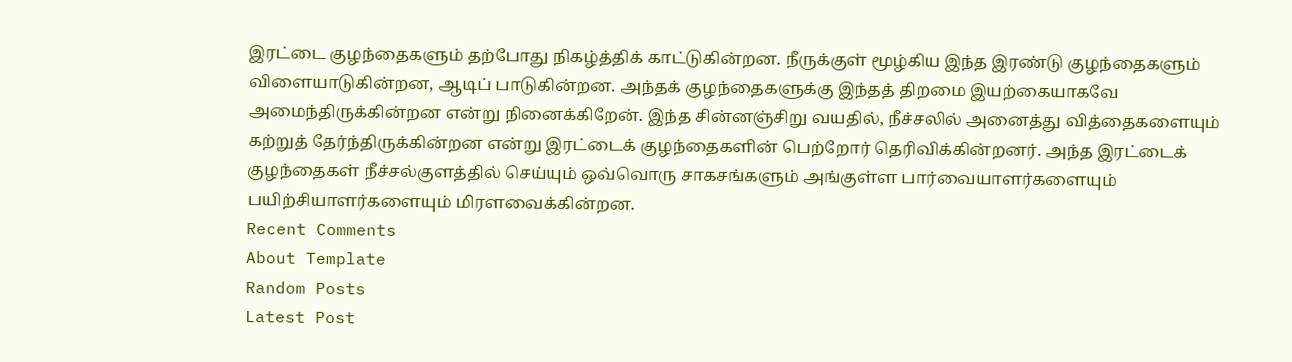இரட்டை குழந்தைகளும் தற்போது நிகழ்த்திக் காட்டுகின்றன. நீருக்குள் மூழ்கிய இந்த இரண்டு குழந்தைகளும் விளையாடுகின்றன, ஆடிப் பாடுகின்றன. அந்தக் குழந்தைகளுக்கு இந்தத் திறமை இயற்கையாகவே அமைந்திருக்கின்றன என்று நினைக்கிறேன். இந்த சின்னஞ்சிறு வயதில், நீச்சலில் அனைத்து வித்தைகளையும் கற்றுத் தேர்ந்திருக்கின்றன என்று இரட்டைக் குழந்தைகளின் பெற்றோர் தெரிவிக்கின்றனர். அந்த இரட்டைக் குழந்தைகள் நீச்சல்குளத்தில் செய்யும் ஒவ்வொரு சாகசங்களும் அங்குள்ள பார்வையாளர்களையும் பயிற்சியாளர்களையும் மிரளவைக்கின்றன.
Recent Comments
About Template
Random Posts
Latest Post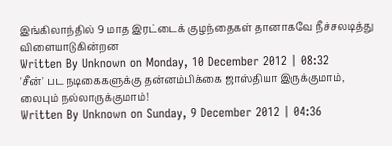இங்கிலாந்தில் 9 மாத இரட்டைக் குழந்தைகள் தானாகவே நீச்சலடித்து விளையாடுகின்றன
Written By Unknown on Monday, 10 December 2012 | 08:32
'சீன்' பட நடிகைகளுக்கு தன்னம்பிக்கை ஜாஸ்தியா இருக்குமாம், லைபும் நல்லாருக்குமாம்!
Written By Unknown on Sunday, 9 December 2012 | 04:36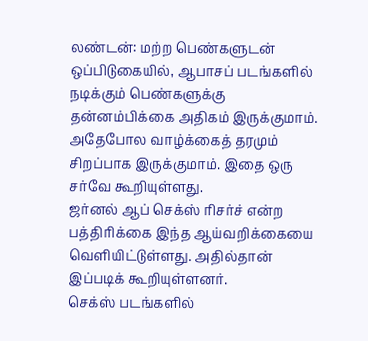லண்டன்: மற்ற பெண்களுடன் ஒப்பிடுகையில், ஆபாசப் படங்களில் நடிக்கும் பெண்களுக்கு தன்னம்பிக்கை அதிகம் இருக்குமாம். அதேபோல வாழ்க்கைத் தரமும் சிறப்பாக இருக்குமாம். இதை ஒரு சர்வே கூறியுள்ளது.
ஜர்னல் ஆப் செக்ஸ் ரிசர்ச் என்ற பத்திரிக்கை இந்த ஆய்வறிக்கையை வெளியிட்டுள்ளது. அதில்தான் இப்படிக் கூறியுள்ளனர்.
செக்ஸ் படங்களில்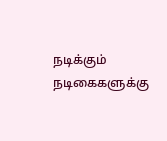நடிக்கும் நடிகைகளுக்கு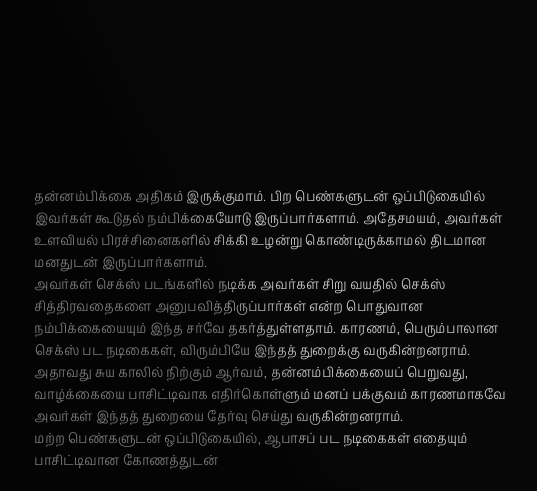தன்னம்பிக்கை அதிகம் இருக்குமாம். பிற பெண்களுடன் ஒப்பிடுகையில் இவர்கள் கூடுதல் நம்பிக்கையோடு இருப்பார்களாம். அதேசமயம், அவர்கள் உளவியல் பிரச்சினைகளில் சிக்கி உழன்று கொண்டிருக்காமல் திடமான மனதுடன் இருப்பார்களாம்.
அவர்கள் செக்ஸ் படங்களில் நடிக்க அவர்கள் சிறு வயதில் செக்ஸ் சித்திரவதைகளை அனுபவித்திருப்பார்கள் என்ற பொதுவான நம்பிக்கையையும் இந்த சர்வே தகர்த்துள்ளதாம். காரணம், பெரும்பாலான செக்ஸ் பட நடிகைகள், விரும்பியே இந்தத் துறைக்கு வருகின்றனராம். அதாவது சுய காலில் நிற்கும் ஆர்வம், தன்னம்பிக்கையைப் பெறுவது, வாழ்க்கையை பாசிட்டிவாக எதிர்கொள்ளும் மனப் பக்குவம் காரணமாகவே அவர்கள் இந்தத் துறையை தேர்வு செய்து வருகின்றனராம்.
மற்ற பெண்களுடன் ஒப்பிடுகையில், ஆபாசப் பட நடிகைகள் எதையும் பாசிட்டிவான கோணத்துடன்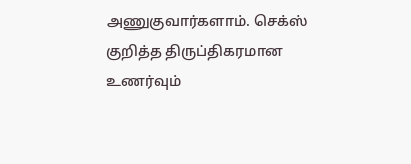அணுகுவார்களாம். செக்ஸ் குறித்த திருப்திகரமான உணர்வும்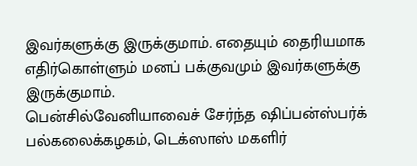இவர்களுக்கு இருக்குமாம். எதையும் தைரியமாக எதிர்கொள்ளும் மனப் பக்குவமும் இவர்களுக்கு இருக்குமாம்.
பென்சில்வேனியாவைச் சேர்ந்த ஷிப்பன்ஸ்பர்க் பல்கலைக்கழகம், டெக்ஸாஸ் மகளிர்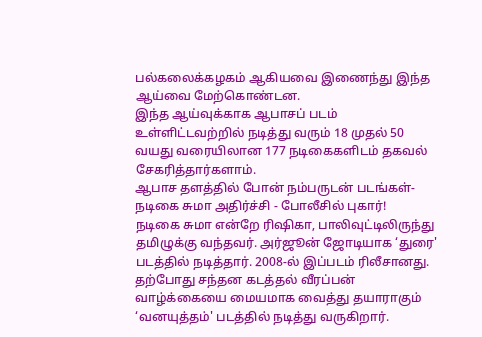பல்கலைக்கழகம் ஆகியவை இணைந்து இந்த ஆய்வை மேற்கொண்டன.
இந்த ஆய்வுக்காக ஆபாசப் படம் உள்ளிட்டவற்றில் நடித்து வரும் 18 முதல் 50 வயது வரையிலான 177 நடிகைகளிடம் தகவல் சேகரித்தார்களாம்.
ஆபாச தளத்தில் போன் நம்பருடன் படங்கள்- நடிகை சுமா அதிர்ச்சி - போலீசில் புகார்!
நடிகை சுமா என்றே ரிஷிகா, பாலிவுட்டிலிருந்து தமிழுக்கு வந்தவர். அர்ஜூன் ஜோடியாக ‘துரை' படத்தில் நடித்தார். 2008-ல் இப்படம் ரிலீசானது.
தற்போது சந்தன கடத்தல் வீரப்பன் வாழ்க்கையை மையமாக வைத்து தயாராகும் ‘வனயுத்தம்' படத்தில் நடித்து வருகிறார்.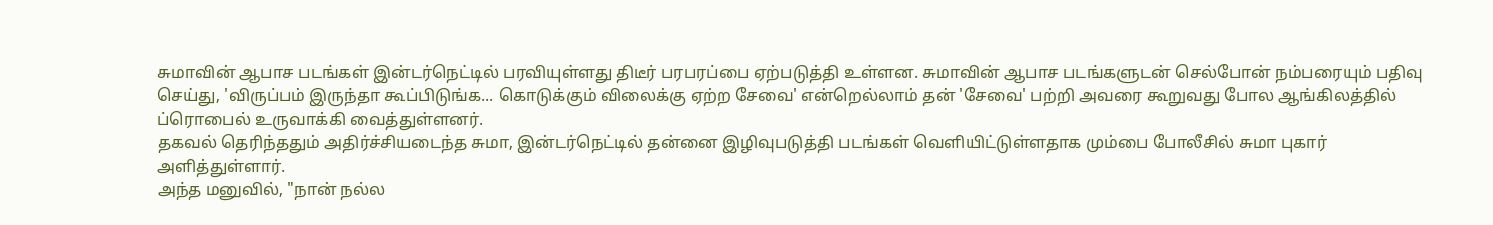சுமாவின் ஆபாச படங்கள் இன்டர்நெட்டில் பரவியுள்ளது திடீர் பரபரப்பை ஏற்படுத்தி உள்ளன. சுமாவின் ஆபாச படங்களுடன் செல்போன் நம்பரையும் பதிவு செய்து, 'விருப்பம் இருந்தா கூப்பிடுங்க... கொடுக்கும் விலைக்கு ஏற்ற சேவை' என்றெல்லாம் தன் 'சேவை' பற்றி அவரை கூறுவது போல ஆங்கிலத்தில் ப்ரொபைல் உருவாக்கி வைத்துள்ளனர்.
தகவல் தெரிந்ததும் அதிர்ச்சியடைந்த சுமா, இன்டர்நெட்டில் தன்னை இழிவுபடுத்தி படங்கள் வெளியிட்டுள்ளதாக மும்பை போலீசில் சுமா புகார் அளித்துள்ளார்.
அந்த மனுவில், "நான் நல்ல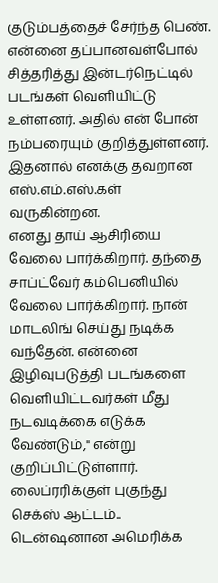குடும்பத்தைச் சேர்ந்த பெண். என்னை தப்பானவள்போல் சித்தரித்து இன்டர்நெட்டில் படங்கள் வெளியிட்டு உள்ளனர். அதில் என் போன் நம்பரையும் குறித்துள்ளனர். இதனால் எனக்கு தவறான எஸ்.எம்.எஸ்.கள் வருகின்றன.
எனது தாய் ஆசிரியை வேலை பார்க்கிறார். தந்தை சாப்ட்வேர் கம்பெனியில் வேலை பார்க்கிறார். நான் மாடலிங் செய்து நடிக்க வந்தேன். என்னை இழிவுபடுத்தி படங்களை வெளியிட்டவர்கள் மீது நடவடிக்கை எடுக்க வேண்டும்," என்று குறிப்பிட்டுள்ளார்.
லைப்ரரிக்குள் புகுந்து செக்ஸ் ஆட்டம்.. டென்ஷனான அமெரிக்க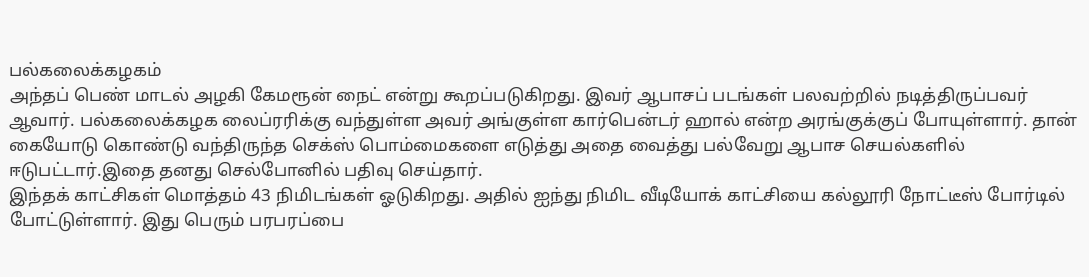பல்கலைக்கழகம்
அந்தப் பெண் மாடல் அழகி கேமரூன் நைட் என்று கூறப்படுகிறது. இவர் ஆபாசப் படங்கள் பலவற்றில் நடித்திருப்பவர் ஆவார். பல்கலைக்கழக லைப்ரரிக்கு வந்துள்ள அவர் அங்குள்ள கார்பென்டர் ஹால் என்ற அரங்குக்குப் போயுள்ளார். தான் கையோடு கொண்டு வந்திருந்த செக்ஸ் பொம்மைகளை எடுத்து அதை வைத்து பல்வேறு ஆபாச செயல்களில் ஈடுபட்டார்.இதை தனது செல்போனில் பதிவு செய்தார்.
இந்தக் காட்சிகள் மொத்தம் 43 நிமிடங்கள் ஓடுகிறது. அதில் ஐந்து நிமிட வீடியோக் காட்சியை கல்லூரி நோட்டீஸ் போர்டில் போட்டுள்ளார். இது பெரும் பரபரப்பை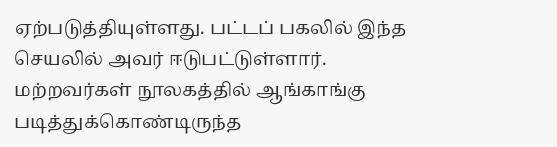ஏற்படுத்தியுள்ளது. பட்டப் பகலில் இந்த செயலில் அவர் ஈடுபட்டுள்ளார்.
மற்றவர்கள் நூலகத்தில் ஆங்காங்கு படித்துக்கொண்டிருந்த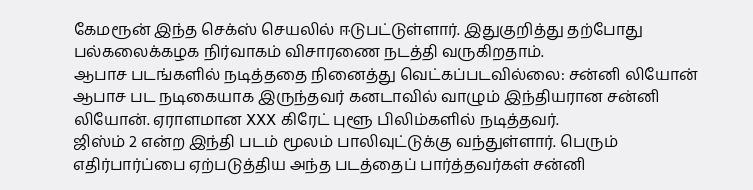கேமரூன் இந்த செக்ஸ் செயலில் ஈடுபட்டுள்ளார். இதுகுறித்து தற்போது பல்கலைக்கழக நிர்வாகம் விசாரணை நடத்தி வருகிறதாம்.
ஆபாச படங்களில் நடித்ததை நினைத்து வெட்கப்படவில்லை: சன்னி லியோன்
ஆபாச பட நடிகையாக இருந்தவர் கனடாவில் வாழும் இந்தியரான சன்னி லியோன். ஏராளமான XXX கிரேட் புளூ பிலிம்களில் நடித்தவர்.
ஜிஸ்ம் 2 என்ற இந்தி படம் மூலம் பாலிவுட்டுக்கு வந்துள்ளார். பெரும் எதிர்பார்ப்பை ஏற்படுத்திய அந்த படத்தைப் பார்த்தவர்கள் சன்னி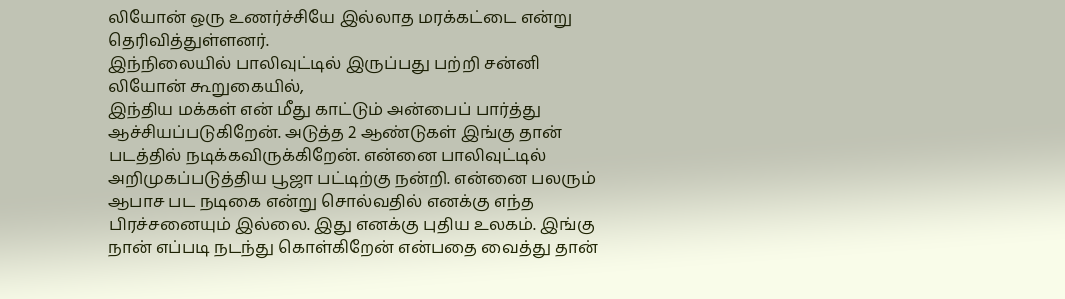லியோன் ஒரு உணர்ச்சியே இல்லாத மரக்கட்டை என்று தெரிவித்துள்ளனர்.
இந்நிலையில் பாலிவுட்டில் இருப்பது பற்றி சன்னி லியோன் கூறுகையில்,
இந்திய மக்கள் என் மீது காட்டும் அன்பைப் பார்த்து ஆச்சியப்படுகிறேன். அடுத்த 2 ஆண்டுகள் இங்கு தான் படத்தில் நடிக்கவிருக்கிறேன். என்னை பாலிவுட்டில் அறிமுகப்படுத்திய பூஜா பட்டிற்கு நன்றி. என்னை பலரும் ஆபாச பட நடிகை என்று சொல்வதில் எனக்கு எந்த பிரச்சனையும் இல்லை. இது எனக்கு புதிய உலகம். இங்கு நான் எப்படி நடந்து கொள்கிறேன் என்பதை வைத்து தான்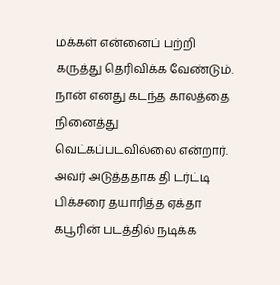மக்கள் என்னைப் பற்றி கருத்து தெரிவிக்க வேண்டும். நான் எனது கடந்த காலத்தை நினைத்து வெட்கப்படவில்லை என்றார்.
அவர் அடுத்ததாக தி டர்ட்டி பிக்சரை தயாரித்த ஏக்தா கபூரின் படத்தில் நடிக்க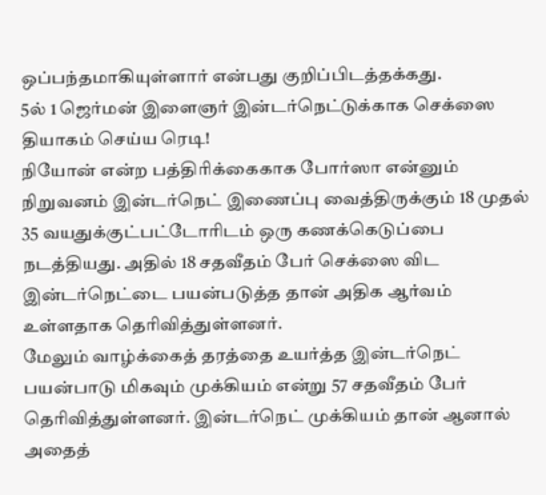ஒப்பந்தமாகியுள்ளார் என்பது குறிப்பிடத்தக்கது.
5ல் 1 ஜெர்மன் இளைஞர் இன்டர்நெட்டுக்காக செக்ஸை தியாகம் செய்ய ரெடி!
நியோன் என்ற பத்திரிக்கைகாக போர்ஸா என்னும் நிறுவனம் இன்டர்நெட் இணைப்பு வைத்திருக்கும் 18 முதல் 35 வயதுக்குட்பட்டோரிடம் ஒரு கணக்கெடுப்பை நடத்தியது. அதில் 18 சதவீதம் பேர் செக்ஸை விட இன்டர்நெட்டை பயன்படுத்த தான் அதிக ஆர்வம் உள்ளதாக தெரிவித்துள்ளனர்.
மேலும் வாழ்க்கைத் தரத்தை உயர்த்த இன்டர்நெட் பயன்பாடு மிகவும் முக்கியம் என்று 57 சதவீதம் பேர் தெரிவித்துள்ளனர். இன்டர்நெட் முக்கியம் தான் ஆனால் அதைத்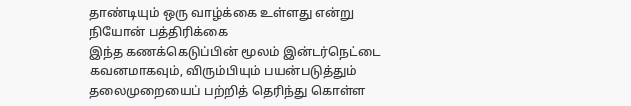தாண்டியும் ஒரு வாழ்க்கை உள்ளது என்று நியோன் பத்திரிக்கை
இந்த கணக்கெடுப்பின் மூலம் இன்டர்நெட்டை கவனமாகவும், விரும்பியும் பயன்படுத்தும் தலைமுறையைப் பற்றித் தெரிந்து கொள்ள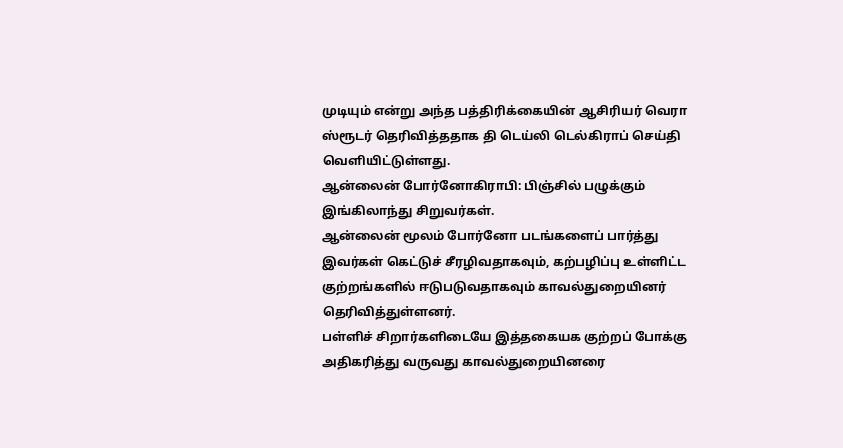முடியும் என்று அந்த பத்திரிக்கையின் ஆசிரியர் வெரா ஸ்ரூடர் தெரிவித்ததாக தி டெய்லி டெல்கிராப் செய்தி வெளியிட்டுள்ளது.
ஆன்லைன் போர்னோகிராபி: பிஞ்சில் பழுக்கும் இங்கிலாந்து சிறுவர்கள்.
ஆன்லைன் மூலம் போர்னோ படங்களைப் பார்த்து இவர்கள் கெட்டுச் சீரழிவதாகவும், கற்பழிப்பு உள்ளிட்ட குற்றங்களில் ஈடுபடுவதாகவும் காவல்துறையினர் தெரிவித்துள்ளனர்.
பள்ளிச் சிறார்களிடையே இத்தகையக குற்றப் போக்கு அதிகரித்து வருவது காவல்துறையினரை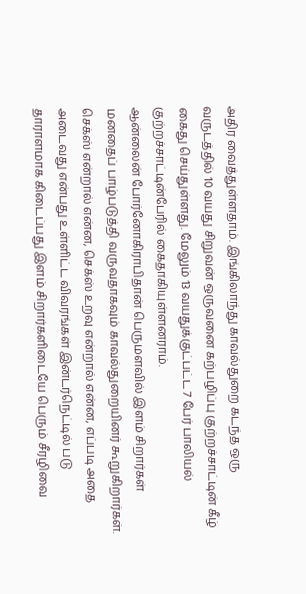அதிர வைத்துள்ளதாம். இங்கிலாந்து காவல்துறை கடந்த ஒரு வருடத்தில் 10 வயது சிறுவன் ஒருவனை கற்பழிப்பு குற்றச்சாட்டின் கீழ் கைது செய்துள்ளது. மேலும் 13 வயதுக்குட்பட்ட 7 பேர் பாலியல் குற்றச்சாட்டின்பேரில் கைதாகியுள்ளனராம்.
ஆன்லைன் போர்னோகிராபிதான் பெருமளவில் இளம் சிறார்கள் மனதைப் பாழ்படுத்தி வருவதாகவும் காவல்துறையினர் கூறுகிறார்கள்.
செக்ஸ் என்றால் என்ன, செக்ஸ் உறவு என்றால் என்ன, எப்படி அதை அடைவது என்பது உள்ளிட்ட விவரங்கள் இன்டர்நெட்டில் படு தாராளமாக கிடைப்பது இளம் சிறார்களிடையே பெரும் சீரழிவை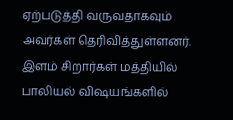ஏற்படுத்தி வருவதாகவும் அவர்கள் தெரிவித்துள்ளனர்.
இளம் சிறார்கள் மத்தியில் பாலியல் விஷயங்களில்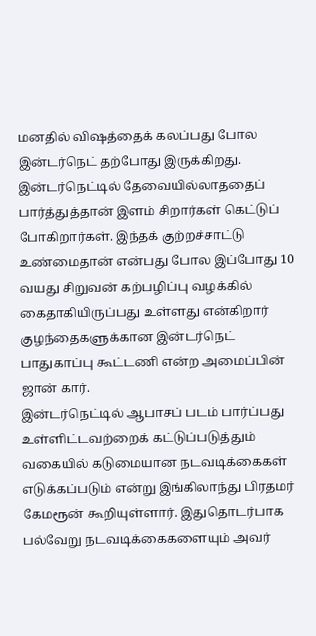மனதில் விஷத்தைக் கலப்பது போல இன்டர்நெட் தற்போது இருக்கிறது. இன்டர்நெட்டில் தேவையில்லாததைப் பார்த்துத்தான் இளம் சிறார்கள் கெட்டுப் போகிறார்கள். இந்தக் குற்றச்சாட்டு உண்மைதான் என்பது போல இப்போது 10 வயது சிறுவன் கற்பழிப்பு வழக்கில் கைதாகியிருப்பது உள்ளது என்கிறார் குழந்தைகளுக்கான இன்டர்நெட் பாதுகாப்பு கூட்டணி என்ற அமைப்பின் ஜான் கார்.
இன்டர்நெட்டில் ஆபாசப் படம் பார்ப்பது உள்ளிட்டவற்றைக் கட்டுப்படுத்தும் வகையில் கடுமையான நடவடிக்கைகள் எடுக்கப்படும் என்று இங்கிலாந்து பிரதமர் கேமரூன் கூறியுள்ளார். இதுதொடர்பாக பல்வேறு நடவடிக்கைகளையும் அவர்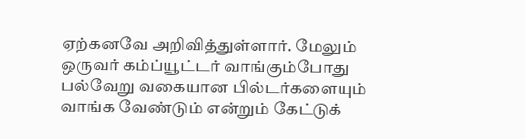ஏற்கனவே அறிவித்துள்ளார். மேலும் ஒருவர் கம்ப்யூட்டர் வாங்கும்போது பல்வேறு வகையான பில்டர்களையும் வாங்க வேண்டும் என்றும் கேட்டுக்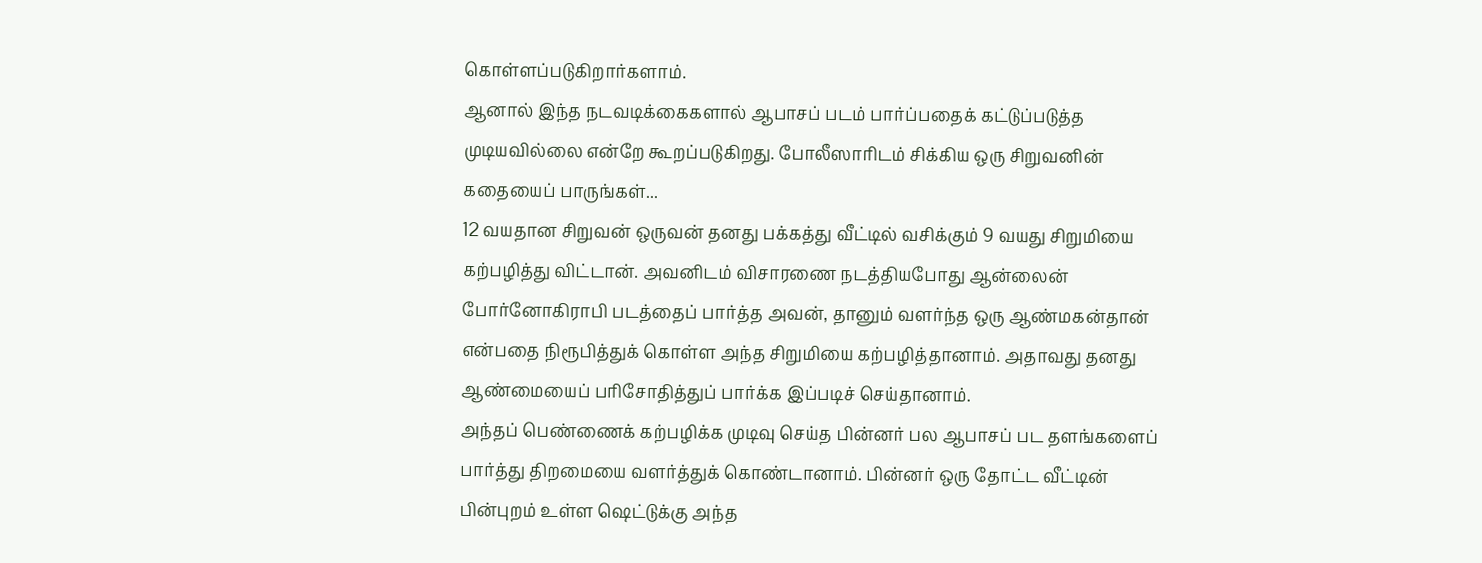கொள்ளப்படுகிறார்களாம்.
ஆனால் இந்த நடவடிக்கைகளால் ஆபாசப் படம் பார்ப்பதைக் கட்டுப்படுத்த முடியவில்லை என்றே கூறப்படுகிறது. போலீஸாரிடம் சிக்கிய ஒரு சிறுவனின் கதையைப் பாருங்கள்...
12 வயதான சிறுவன் ஒருவன் தனது பக்கத்து வீட்டில் வசிக்கும் 9 வயது சிறுமியை கற்பழித்து விட்டான். அவனிடம் விசாரணை நடத்தியபோது ஆன்லைன் போர்னோகிராபி படத்தைப் பார்த்த அவன், தானும் வளர்ந்த ஒரு ஆண்மகன்தான் என்பதை நிரூபித்துக் கொள்ள அந்த சிறுமியை கற்பழித்தானாம். அதாவது தனது ஆண்மையைப் பரிசோதித்துப் பார்க்க இப்படிச் செய்தானாம்.
அந்தப் பெண்ணைக் கற்பழிக்க முடிவு செய்த பின்னர் பல ஆபாசப் பட தளங்களைப் பார்த்து திறமையை வளர்த்துக் கொண்டானாம். பின்னர் ஒரு தோட்ட வீட்டின் பின்புறம் உள்ள ஷெட்டுக்கு அந்த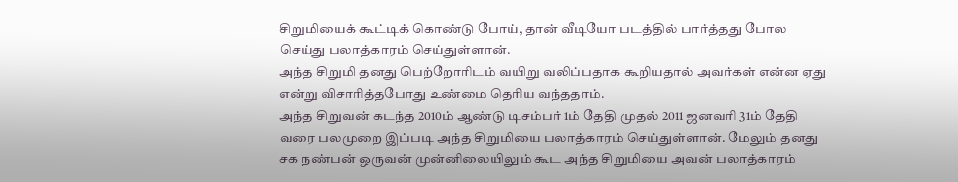சிறுமியைக் கூட்டிக் கொண்டு போய், தான் வீடியோ படத்தில் பார்த்தது போல செய்து பலாத்காரம் செய்துள்ளான்.
அந்த சிறுமி தனது பெற்றோரிடம் வயிறு வலிப்பதாக கூறியதால் அவர்கள் என்ன ஏது என்று விசாரித்தபோது உண்மை தெரிய வந்ததாம்.
அந்த சிறுவன் கடந்த 2010ம் ஆண்டு டிசம்பர் 1ம் தேதி முதல் 2011 ஜனவரி 31ம் தேதி வரை பலமுறை இப்படி அந்த சிறுமியை பலாத்காரம் செய்துள்ளான். மேலும் தனது சக நண்பன் ஒருவன் முன்னிலையிலும் கூட அந்த சிறுமியை அவன் பலாத்காரம்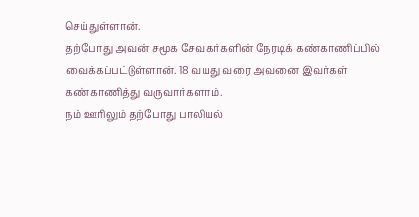செய்துள்ளான்.
தற்போது அவன் சமூக சேவகர்களின் நேரடிக் கண்காணிப்பில் வைக்கப்பட்டுள்ளான். 18 வயது வரை அவனை இவர்கள் கண்காணித்து வருவார்களாம்.
நம் ஊரிலும் தற்போது பாலியல்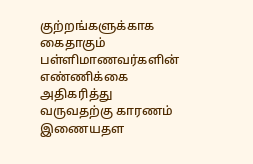குற்றங்களுக்காக கைதாகும் பள்ளிமாணவர்களின் எண்ணிக்கை அதிகரித்து வருவதற்கு காரணம் இணையதள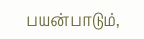பயன்பாடும்,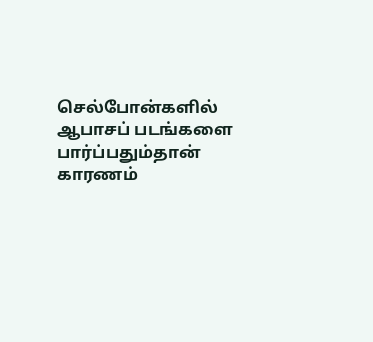செல்போன்களில் ஆபாசப் படங்களை பார்ப்பதும்தான் காரணம்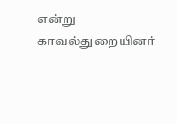என்று காவல்துறையினர்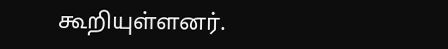கூறியுள்ளனர்.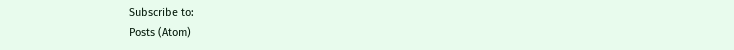Subscribe to:
Posts (Atom)